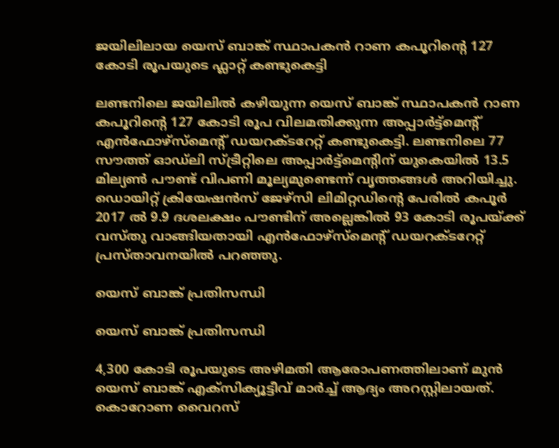ജയിലിലായ യെസ് ബാങ്ക് സ്ഥാപകൻ റാണ കപൂറിന്റെ 127 കോടി രൂപയുടെ ഫ്ലാറ്റ് കണ്ടുകെട്ടി

ലണ്ടനിലെ ജയിലിൽ കഴിയുന്ന യെസ് ബാങ്ക് സ്ഥാപകൻ റാണ കപൂറിന്റെ 127 കോടി രൂപ വിലമതിക്കുന്ന അപ്പാർട്ട്മെന്റ് എൻഫോഴ്സ്മെന്റ് ഡയറക്ടറേറ്റ് കണ്ടുകെട്ടി. ലണ്ടനിലെ 77 സൗത്ത് ഓഡ്‌ലി സ്ട്രീറ്റിലെ അപ്പാർട്ട്മെന്റിന് യുകെയിൽ 13.5 മില്യൺ പൗണ്ട് വിപണി മൂല്യമുണ്ടെന്ന് വൃത്തങ്ങൾ അറിയിച്ചു. ഡൊയിറ്റ് ക്രിയേഷൻസ് ജേഴ്സി ലിമിറ്റഡിന്റെ പേരിൽ കപൂർ 2017 ൽ 9.9 ദശലക്ഷം പൗണ്ടിന് അല്ലെങ്കിൽ 93 കോടി രൂപയ്ക്ക് വസ്തു വാങ്ങിയതായി എൻഫോഴ്‌സ്‌മെന്റ് ഡയറക്ടറേറ്റ് പ്രസ്താവനയിൽ പറഞ്ഞു.

യെസ് ബാങ്ക് പ്രതിസന്ധി

യെസ് ബാങ്ക് പ്രതിസന്ധി

4,300 കോടി രൂപയുടെ അഴിമതി ആരോപണത്തിലാണ് മുൻ യെസ് ബാങ്ക് എക്സിക്യൂട്ടീവ് മാർച്ച് ആദ്യം അറസ്റ്റിലായത്. കൊറോണ വൈറസ്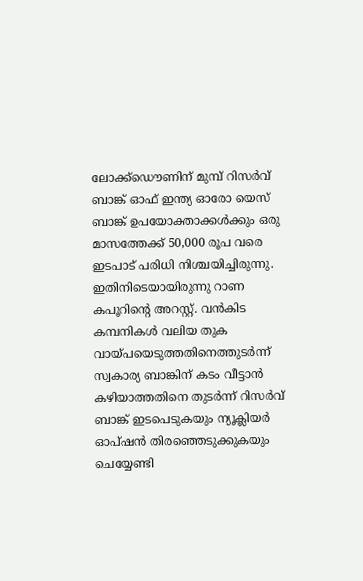ലോക്ക്ഡൌണിന് മുമ്പ് റിസർവ് ബാങ്ക് ഓഫ് ഇന്ത്യ ഓരോ യെസ് ബാങ്ക് ഉപയോക്താക്കൾക്കും ഒരു മാസത്തേക്ക് 50,000 രൂപ വരെ ഇടപാട് പരിധി നിശ്ചയിച്ചിരുന്നു. ഇതിനിടെയായിരുന്നു റാണ കപൂറിന്റെ അറസ്റ്റ്. വൻകിട കമ്പനികൾ വലിയ തുക വായ്പയെടുത്തതിനെത്തുടർന്ന് സ്വകാര്യ ബാങ്കിന് കടം വീട്ടാൻ കഴിയാത്തതിനെ തുടർന്ന് റിസർവ് ബാങ്ക് ഇടപെടുകയും ന്യൂക്ലിയർ ഓപ്ഷൻ തിരഞ്ഞെടുക്കുകയും ചെയ്യേണ്ടി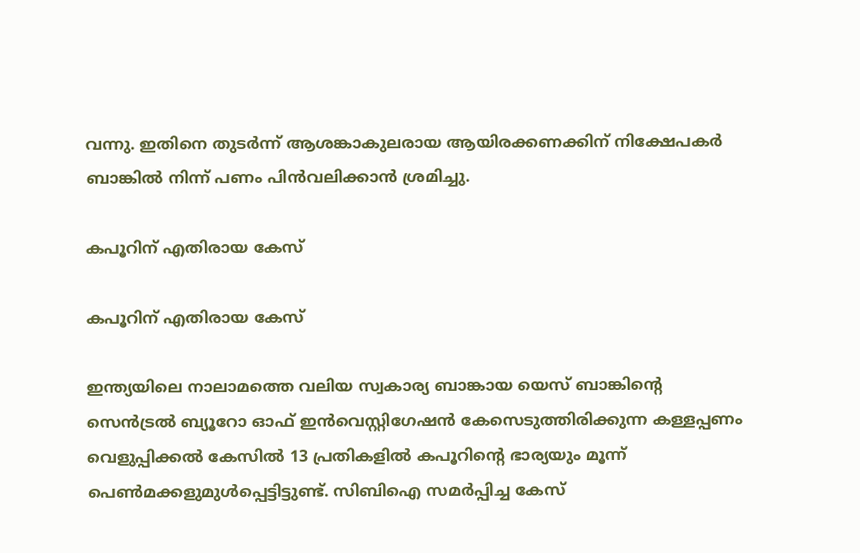വന്നു. ഇതിനെ തുടർന്ന് ആശങ്കാകുലരായ ആയിരക്കണക്കിന് നിക്ഷേപകർ ബാങ്കിൽ നിന്ന് പണം പിൻവലിക്കാൻ ശ്രമിച്ചു.

കപൂറിന് എതിരായ കേസ്

കപൂറിന് എതിരായ കേസ്

ഇന്ത്യയിലെ നാലാമത്തെ വലിയ സ്വകാര്യ ബാങ്കായ യെസ് ബാങ്കിന്റെ സെൻട്രൽ ബ്യൂറോ ഓഫ് ഇൻവെസ്റ്റിഗേഷൻ കേസെടുത്തിരിക്കുന്ന കള്ളപ്പണം വെളുപ്പിക്കൽ കേസിൽ 13 പ്രതികളിൽ കപൂറിന്റെ ഭാര്യയും മൂന്ന് പെൺമക്കളുമുൾപ്പെട്ടിട്ടുണ്ട്. സിബിഐ സമർപ്പിച്ച കേസ്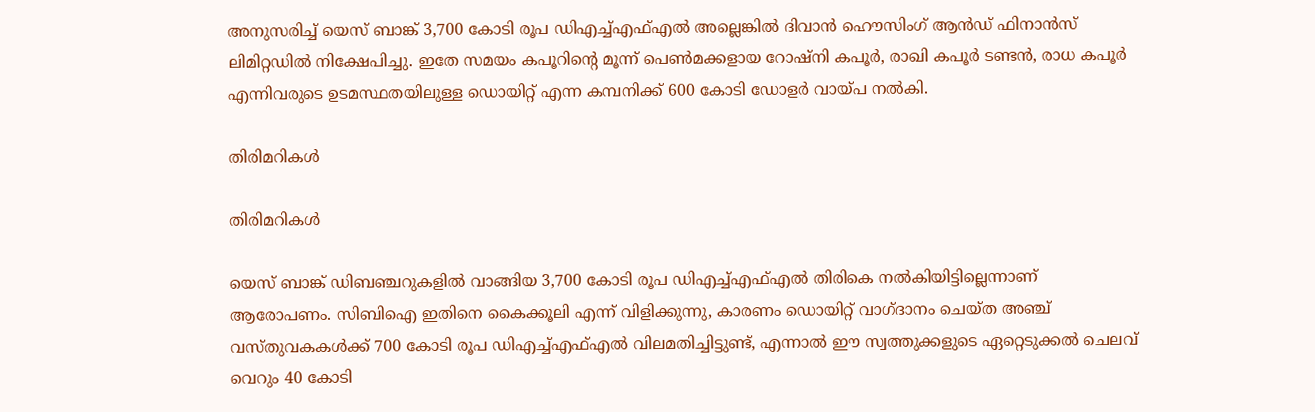അനുസരിച്ച് യെസ് ബാങ്ക് 3,700 കോടി രൂപ ഡിഎച്ച്എഫ്എൽ അല്ലെങ്കിൽ ദിവാൻ ഹൌസിംഗ് ആൻഡ് ഫിനാൻസ് ലിമിറ്റഡിൽ നിക്ഷേപിച്ചു. ഇതേ സമയം കപൂറിന്റെ മൂന്ന് പെൺമക്കളായ റോഷ്നി കപൂർ, രാഖി കപൂർ ടണ്ടൻ, രാധ കപൂർ എന്നിവരുടെ ഉടമസ്ഥതയിലുള്ള ഡൊയിറ്റ് എന്ന കമ്പനിക്ക് 600 കോടി ഡോളർ വായ്പ നൽകി.

തിരിമറികൾ

തിരിമറികൾ

യെസ് ബാങ്ക് ഡിബഞ്ചറുകളിൽ വാങ്ങിയ 3,700 കോടി രൂപ ഡിഎച്ച്എഫ്എൽ തിരികെ നൽകിയിട്ടില്ലെന്നാണ് ആരോപണം. സിബിഐ ഇതിനെ കൈക്കൂലി എന്ന് വിളിക്കുന്നു, കാരണം ഡൊയിറ്റ് വാഗ്ദാനം ചെയ്ത അഞ്ച് വസ്തുവകകൾക്ക് 700 കോടി രൂപ ഡിഎച്ച്എഫ്എൽ വിലമതിച്ചിട്ടുണ്ട്, എന്നാൽ ഈ സ്വത്തുക്കളുടെ ഏറ്റെടുക്കൽ ചെലവ് വെറും 40 കോടി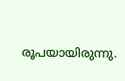രൂപയായിരുന്നു.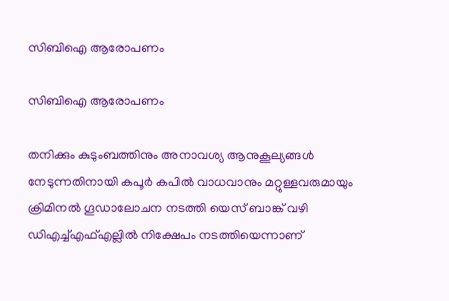സിബിഐ ആരോപണം

സിബിഐ ആരോപണം

തനിക്കും കുടുംബത്തിനും അനാവശ്യ ആനുകൂല്യങ്ങൾ നേടുന്നതിനായി കപൂർ കപിൽ വാധവാനും മറ്റുള്ളവരുമായും ക്രിമിനൽ ഗൂഡാലോചന നടത്തി യെസ് ബാങ്ക് വഴി ഡിഎച്ച്എഫ്എല്ലിൽ നിക്ഷേപം നടത്തിയെന്നാണ്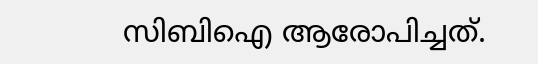സിബിഐ ആരോപിച്ചത്.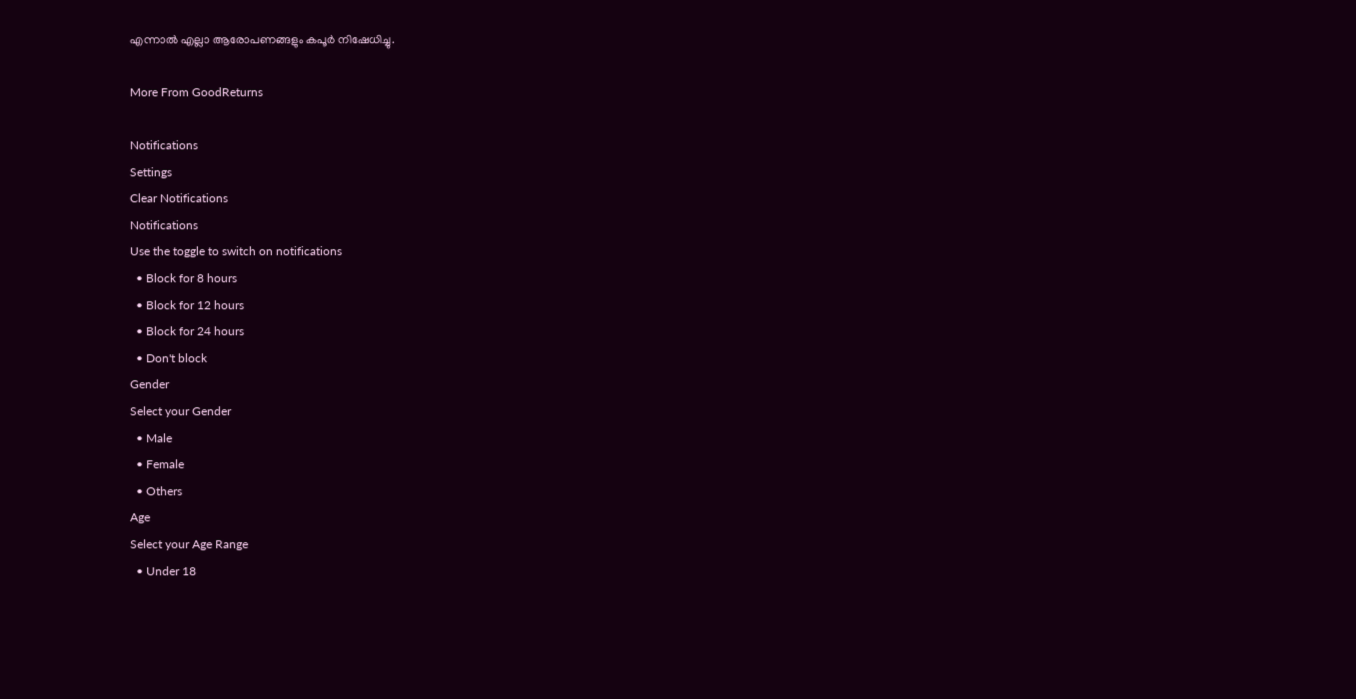എന്നാൽ എല്ലാ ആരോപണങ്ങളും കപൂർ നിഷേധിച്ചു.

More From GoodReturns

Notifications
Settings
Clear Notifications
Notifications
Use the toggle to switch on notifications
  • Block for 8 hours
  • Block for 12 hours
  • Block for 24 hours
  • Don't block
Gender
Select your Gender
  • Male
  • Female
  • Others
Age
Select your Age Range
  • Under 18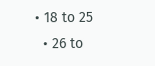• 18 to 25
  • 26 to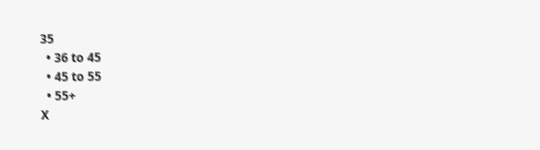35
  • 36 to 45
  • 45 to 55
  • 55+
X